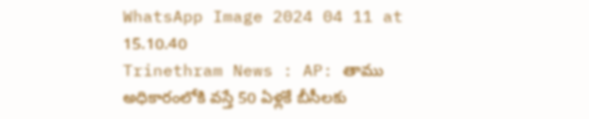WhatsApp Image 2024 04 11 at 15.10.40
Trinethram News : AP: తాము అధికారంలోకి వస్తే 50 ఏళ్లకే బీసీలకు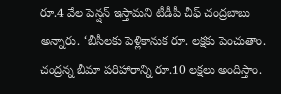రూ.4 వేల పెన్షన్ ఇస్తామని టీడీపీ చీఫ్ చంద్రబాబు
అన్నారు. ‘బీసీలకు పెళ్లికానుక రూ. లక్షకు పెంచుతాం.
చంద్రన్న బీమా పరిహారాన్ని రూ.10 లక్షలు అందిస్తాం.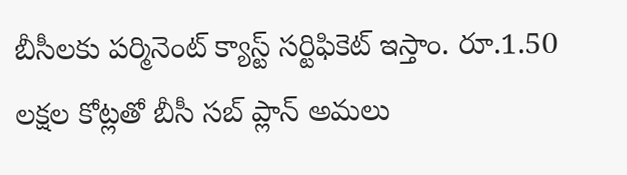బీసీలకు పర్మినెంట్ క్యాస్ట్ సర్టిఫికెట్ ఇస్తాం. రూ.1.50
లక్షల కోట్లతో బీసీ సబ్ ప్లాన్ అమలు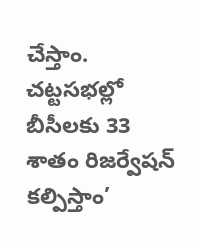చేస్తాం.
చట్టసభల్లో బీసీలకు 33 శాతం రిజర్వేషన్ కల్పిస్తాం’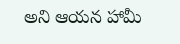అని ఆయన హామీ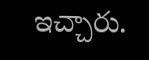ఇచ్చారు.